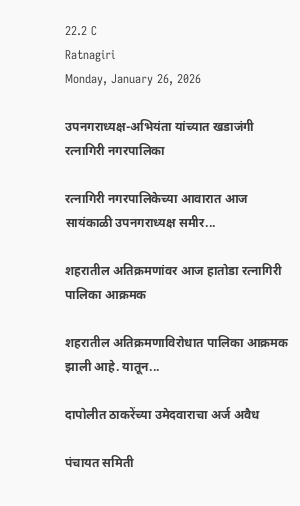22.2 C
Ratnagiri
Monday, January 26, 2026

उपनगराध्यक्ष-अभियंता यांच्यात खडाजंगी रत्नागिरी नगरपालिका

रत्नागिरी नगरपालिकेच्या आवारात आज सायंकाळी उपनगराध्यक्ष समीर...

शहरातील अतिक्रमणांवर आज हातोडा रत्नागिरी पालिका आक्रमक

शहरातील अतिक्रमणाविरोधात पालिका आक्रमक झाली आहे. यातून...

दापोलीत ठाकरेंच्या उमेदवाराचा अर्ज अवैध

पंचायत समिती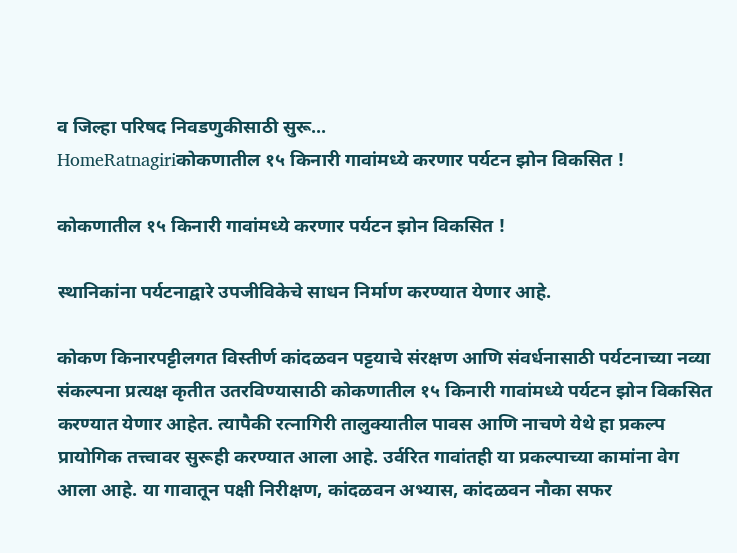व जिल्हा परिषद निवडणुकीसाठी सुरू...
HomeRatnagiriकोकणातील १५ किनारी गावांमध्ये करणार पर्यटन झोन विकसित !

कोकणातील १५ किनारी गावांमध्ये करणार पर्यटन झोन विकसित !

स्थानिकांना पर्यटनाद्वारे उपजीविकेचे साधन निर्माण करण्यात येणार आहे.

कोकण किनारपट्टीलगत विस्तीर्ण कांदळवन पट्टयाचे संरक्षण आणि संवर्धनासाठी पर्यटनाच्या नव्या संकल्पना प्रत्यक्ष कृतीत उतरविण्यासाठी कोकणातील १५ किनारी गावांमध्ये पर्यटन झोन विकसित करण्यात येणार आहेत. त्यापैकी रत्नागिरी तालुक्यातील पावस आणि नाचणे येथे हा प्रकल्प प्रायोगिक तत्त्वावर सुरूही करण्यात आला आहे. उर्वरित गावांतही या प्रकल्पाच्या कामांना वेग आला आहे. या गावातून पक्षी निरीक्षण, कांदळवन अभ्यास, कांदळवन नौका सफर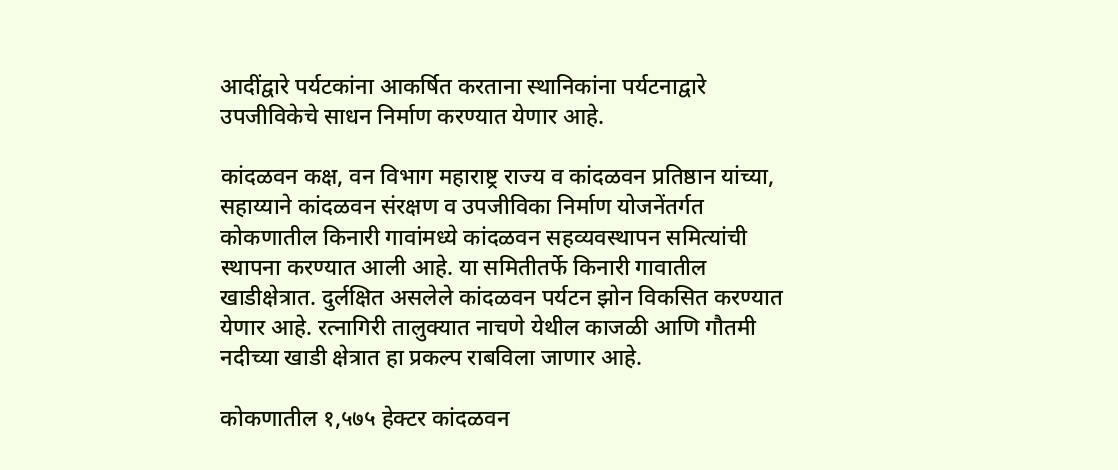आदींद्वारे पर्यटकांना आकर्षित करताना स्थानिकांना पर्यटनाद्वारे उपजीविकेचे साधन निर्माण करण्यात येणार आहे.

कांदळवन कक्ष, वन विभाग महाराष्ट्र राज्य व कांदळवन प्रतिष्ठान यांच्या, सहाय्याने कांदळवन संरक्षण व उपजीविका निर्माण योजनेंतर्गत कोकणातील किनारी गावांमध्ये कांदळवन सहव्यवस्थापन समित्यांची स्थापना करण्यात आली आहे. या समितीतर्फे किनारी गावातील खाडीक्षेत्रात. दुर्लक्षित असलेले कांदळवन पर्यटन झोन विकसित करण्यात येणार आहे. रत्नागिरी तालुक्यात नाचणे येथील काजळी आणि गौतमी नदीच्या खाडी क्षेत्रात हा प्रकल्प राबविला जाणार आहे.

कोकणातील १,५७५ हेक्टर कांदळवन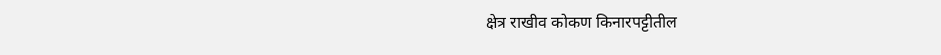क्षेत्र राखीव कोकण किनारपट्टीतील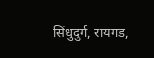सिंधुदुर्ग, रायगड,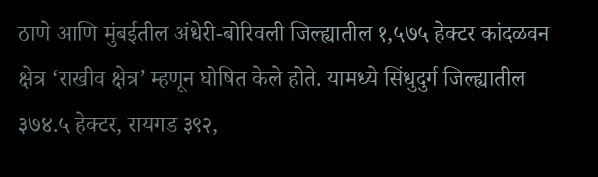ठाणे आणि मुंबईतील अंधेरी-बोरिवली जिल्ह्यातील १,५७५ हेक्टर कांदळवन क्षेत्र ‘राखीव क्षेत्र’ म्हणून घोषित केले होते. यामध्ये सिंधुदुर्ग जिल्ह्यातील ३७४.५ हेक्टर, रायगड ३९२,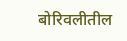बोरिवलीतील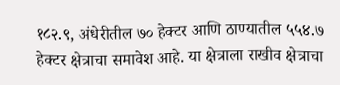१८२.९, अंधेरीतील ७० हेक्टर आणि ठाण्यातील ५५४.७ हेक्टर क्षेत्राचा समावेश आहे. या क्षेत्राला राखीव क्षेत्राचा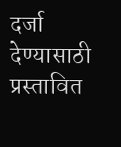दर्जा देण्यासाठी प्रस्तावित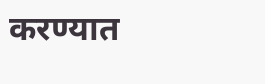करण्यात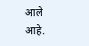आले आहे.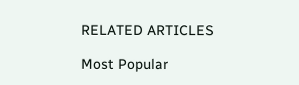RELATED ARTICLES

Most Popular